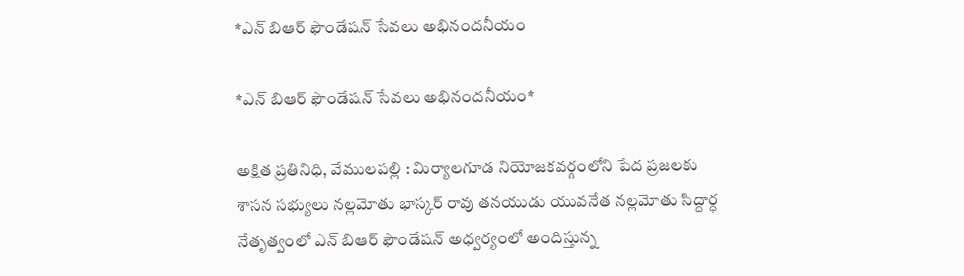*ఎన్ బిఆర్ ఫౌండేషన్ సేవలు అభినందనీయం

*ఎన్ బిఆర్ ఫౌండేషన్ సేవలు అభినందనీయం*

అక్షిత ప్రతినిధి, వేములపల్లి : మిర్యాలగూడ నియోజకవర్గంలోని పేద ప్రజలకు శాసన సభ్యులు నల్లమోతు భాస్కర్ రావు తనయుడు యువనేత నల్లమోతు సిద్దార్ధ నేతృత్వంలో ఎన్ బిఆర్ ఫౌండేషన్ అధ్వర్యంలో అందిస్తున్న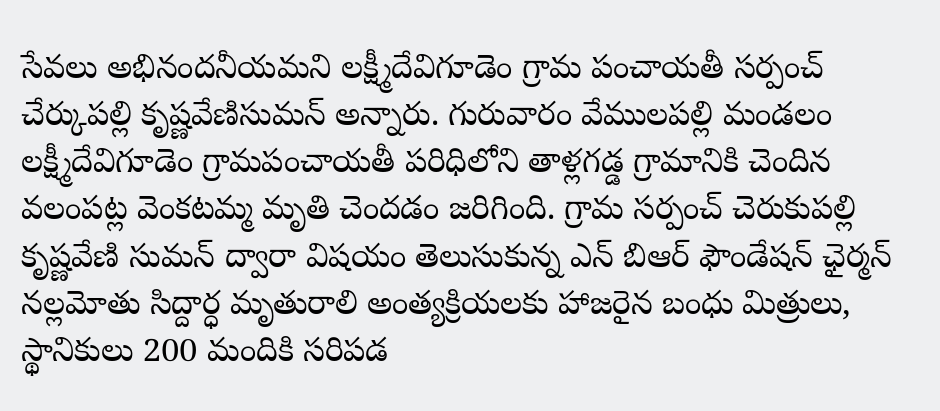సేవలు అభినందనీయమని లక్ష్మీదేవిగూడెం గ్రామ పంచాయతీ సర్పంచ్ చేర్కుపల్లి కృష్ణవేణిసుమన్ అన్నారు. గురువారం వేములపల్లి మండలం లక్ష్మీదేవిగూడెం గ్రామపంచాయతీ పరిధిలోని తాళ్లగడ్డ గ్రామానికి చెందిన వలంపట్ల వెంకటమ్మ మృతి చెందడం జరిగింది. గ్రామ సర్పంచ్ చెరుకుపల్లి కృష్ణవేణి సుమన్ ద్వారా విషయం తెలుసుకున్న ఎన్ బిఆర్ ఫౌండేషన్ ఛైర్మన్ నల్లమోతు సిద్దార్ధ మృతురాలి అంత్యక్రియలకు హాజరైన బంధు మిత్రులు, స్థానికులు 200 మందికి సరిపడ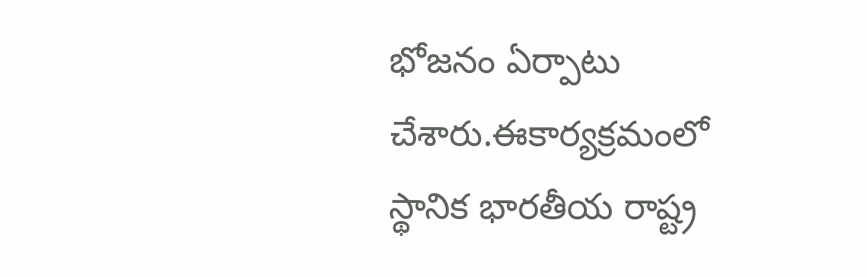భోజనం ఏర్పాటు చేశారు.ఈకార్యక్రమంలో స్థానిక భారతీయ రాష్ట్ర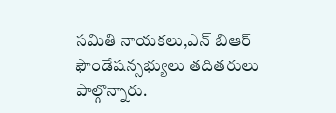సమితి నాయకలు,ఎన్ బిఆర్ ఫౌండేషన్సభ్యులు తదితరులు పాల్గొన్నారు.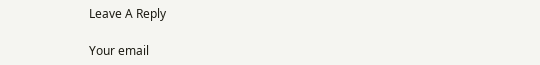Leave A Reply

Your email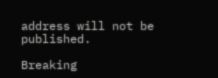address will not be published.

Breaking